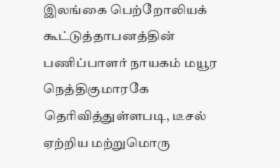இலங்கை பெற்றோலியக் கூட்டுத்தாபனத்தின் பணிப்பாளர் நாயகம் மயூர நெத்திகுமாரகே தெரிவித்துள்ளபடி, டீசல் ஏற்றிய மற்றுமொரு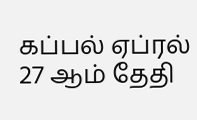கப்பல் ஏப்ரல் 27 ஆம் தேதி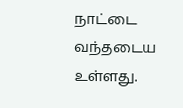நாட்டை வந்தடைய உள்ளது.